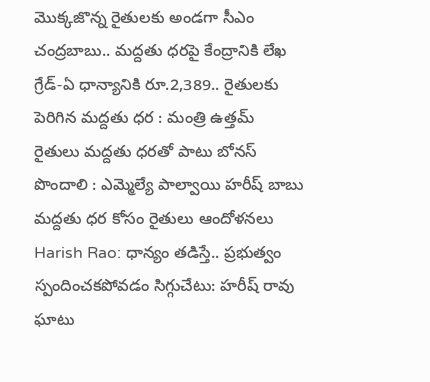మొక్కజొన్న రైతులకు అండగా సీఎం చంద్రబాబు.. మద్దతు ధరపై కేంద్రానికి లేఖ
గ్రేడ్-ఏ ధాన్యానికి రూ.2,389.. రైతులకు పెరిగిన మద్దతు ధర : మంత్రి ఉత్తమ్
రైతులు మద్దతు ధరతో పాటు బోనస్ పొందాలి : ఎమ్మెల్యే పాల్వాయి హరీష్ బాబు
మద్దతు ధర కోసం రైతులు ఆందోళనలు
Harish Rao: ధాన్యం తడిస్తే.. ప్రభుత్వం స్పందించకపోవడం సిగ్గుచేటు: హరీష్ రావు ఘాటు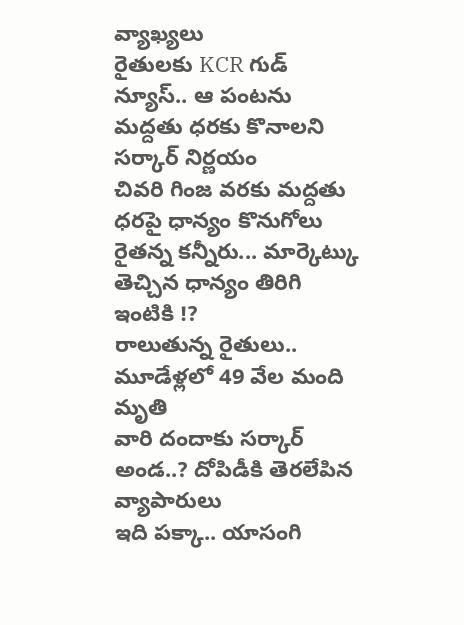వ్యాఖ్యలు
రైతులకు KCR గుడ్ న్యూస్.. ఆ పంటను మద్దతు ధరకు కొనాలని సర్కార్ నిర్ణయం
చివరి గింజ వరకు మద్దతు ధరపై ధాన్యం కొనుగోలు
రైతన్న కన్నీరు... మార్కెట్కు తెచ్చిన ధాన్యం తిరిగి ఇంటికి !?
రాలుతున్న రైతులు.. మూడేళ్లలో 49 వేల మంది మృతి
వారి దందాకు సర్కార్ అండ..? దోపిడీకి తెరలేపిన వ్యాపారులు
ఇది పక్కా.. యాసంగి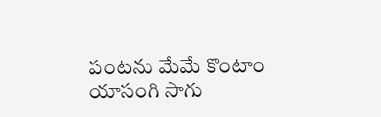పంటను మేమే కొంటాం
యాసంగి సాగు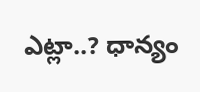ఎట్లా..? ధాన్యం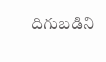దిగుబడిని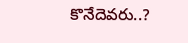కొనేదెవరు..?